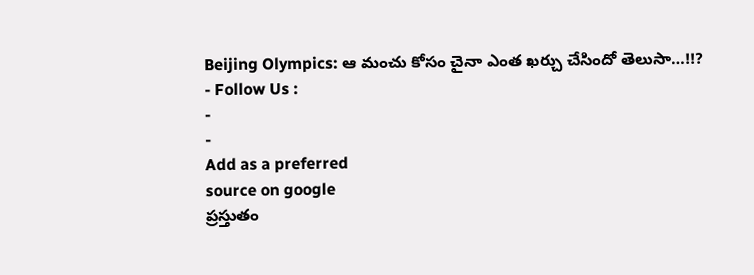Beijing Olympics: ఆ మంచు కోసం చైనా ఎంత ఖర్చు చేసిందో తెలుసా…!!?
- Follow Us :
-
-
Add as a preferred
source on google
ప్రస్తుతం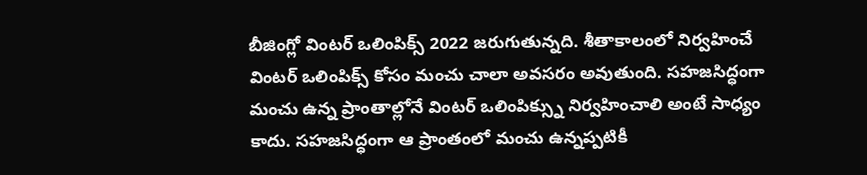బీజింగ్లో వింటర్ ఒలింపిక్స్ 2022 జరుగుతున్నది. శీతాకాలంలో నిర్వహించే వింటర్ ఒలింపిక్స్ కోసం మంచు చాలా అవసరం అవుతుంది. సహజసిద్ధంగా మంచు ఉన్న ప్రాంతాల్లోనే వింటర్ ఒలింపిక్స్ను నిర్వహించాలి అంటే సాధ్యం కాదు. సహజసిద్ధంగా ఆ ప్రాంతంలో మంచు ఉన్నప్పటికీ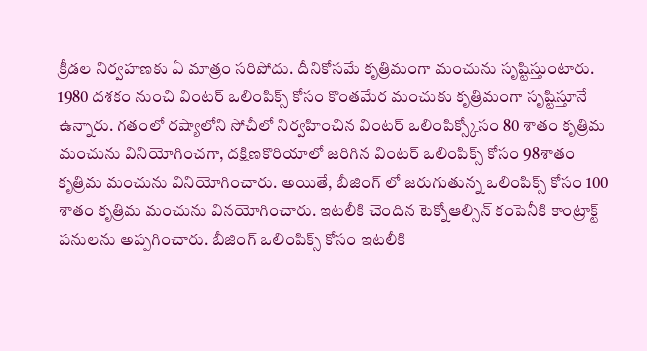క్రీడల నిర్వహణకు ఏ మాత్రం సరిపోదు. దీనికోసమే కృత్రిమంగా మంచును సృష్టిస్తుంటారు. 1980 దశకం నుంచి వింటర్ ఒలింపిక్స్ కోసం కొంతమేర మంచుకు కృత్రిమంగా సృష్టిస్తూనే ఉన్నారు. గతంలో రష్యాలోని సోచీలో నిర్వహించిన వింటర్ ఒలింపిక్స్కోసం 80 శాతం కృత్రిమ మంచును వినియోగించగా, దక్షిణకొరియాలో జరిగిన వింటర్ ఒలింపిక్స్ కోసం 98శాతం కృత్రిమ మంచును వినియోగించారు. అయితే, బీజింగ్ లో జరుగుతున్న ఒలింపిక్స్ కోసం 100 శాతం కృత్రిమ మంచును వినయోగించారు. ఇటలీకి చెందిన టెక్నోఆల్సిన్ కంపెనీకి కాంట్రాక్ట్ పనులను అప్పగించారు. బీజింగ్ ఒలింపిక్స్ కోసం ఇటలీకి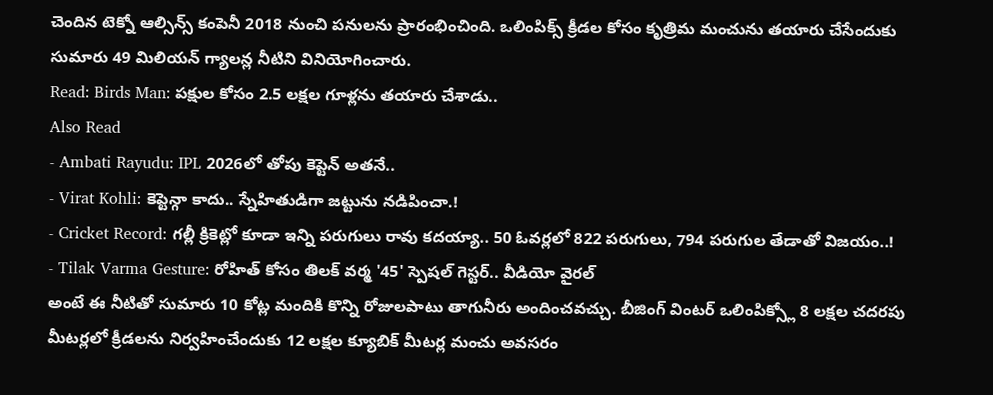చెందిన టెక్నో ఆల్సిన్స్ కంపెనీ 2018 నుంచి పనులను ప్రారంభించింది. ఒలింపిక్స్ క్రీడల కోసం కృత్రిమ మంచును తయారు చేసేందుకు సుమారు 49 మిలియన్ గ్యాలన్ల నీటిని వినియోగించారు.
Read: Birds Man: పక్షుల కోసం 2.5 లక్షల గూళ్లను తయారు చేశాడు..
Also Read
- Ambati Rayudu: IPL 2026లో తోపు కెప్టెన్ అతనే..
- Virat Kohli: కెప్టెన్గా కాదు.. స్నేహితుడిగా జట్టును నడిపించా.!
- Cricket Record: గల్లీ క్రికెట్లో కూడా ఇన్ని పరుగులు రావు కదయ్యా.. 50 ఓవర్లలో 822 పరుగులు, 794 పరుగుల తేడాతో విజయం..!
- Tilak Varma Gesture: రోహిత్ కోసం తిలక్ వర్మ '45' స్పెషల్ గెస్టర్.. వీడియో వైరల్
అంటే ఈ నీటితో సుమారు 10 కోట్ల మందికి కొన్ని రోజులపాటు తాగునీరు అందించవచ్చు. బీజింగ్ వింటర్ ఒలింపిక్స్లో 8 లక్షల చదరపు మీటర్లలో క్రీడలను నిర్వహించేందుకు 12 లక్షల క్యూబిక్ మీటర్ల మంచు అవసరం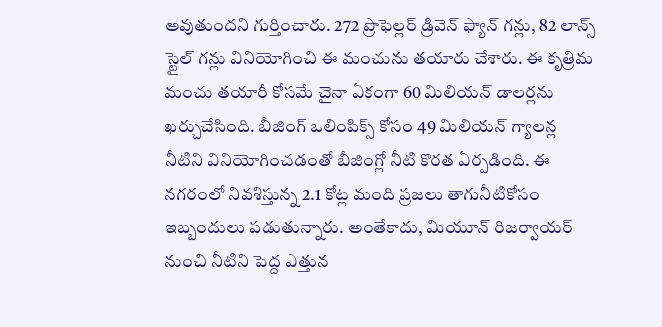అవుతుందని గుర్తించారు. 272 ప్రొఫెల్లర్ డ్రివెన్ ఫ్యాన్ గన్లు, 82 లాన్స్ స్టైల్ గన్లు వినియోగించి ఈ మంచును తయారు చేశారు. ఈ కృత్రిమ మంచు తయారీ కోసమే చైనా ఏకంగా 60 మిలియన్ డాలర్లను ఖర్చుచేసింది. బీజింగ్ ఒలింపిక్స్ కోసం 49 మిలియన్ గ్యాలన్ల నీటిని వినియోగించడంతో బీజింగ్లో నీటి కొరత ఏర్పడింది. ఈ నగరంలో నివశిస్తున్న 2.1 కోట్ల మంది ప్రజలు తాగునీటికోసం ఇబ్బందులు పడుతున్నారు. అంతేకాదు, మియూన్ రిజర్వాయర్ నుంచి నీటిని పెద్ద ఎత్తున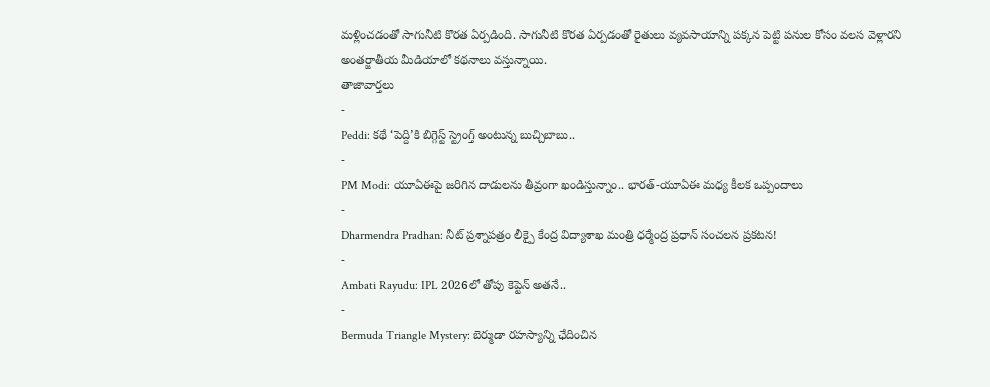మళ్లించడంతో సాగునీటి కొరత ఏర్పడింది. సాగునీటి కొరత ఏర్పడంతో రైతులు వ్యవసాయాన్ని పక్కన పెట్టి పనుల కోసం వలస వెళ్లారని అంతర్జాతీయ మీడియాలో కథనాలు వస్తున్నాయి.
తాజావార్తలు
-
Peddi: కథే ‘పెద్ది’కి బిగ్గెస్ట్ స్ట్రెంగ్త్ అంటున్న బుచ్చిబాబు..
-
PM Modi: యూఏఈపై జరిగిన దాడులను తీవ్రంగా ఖండిస్తున్నాం.. భారత్-యూఏఈ మధ్య కీలక ఒప్పందాలు
-
Dharmendra Pradhan: నీట్ ప్రశ్నాపత్రం లీక్పై కేంద్ర విద్యాశాఖ మంత్రి ధర్మేంద్ర ప్రధాన్ సంచలన ప్రకటన!
-
Ambati Rayudu: IPL 2026లో తోపు కెప్టెన్ అతనే..
-
Bermuda Triangle Mystery: బెర్ముడా రహస్యాన్ని ఛేదించిన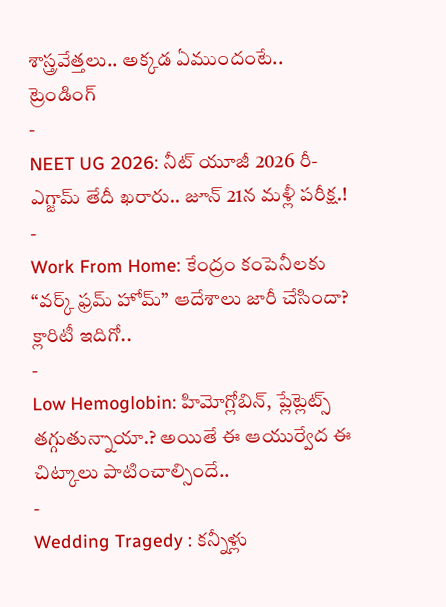శాస్త్రవేత్తలు.. అక్కడ ఏముందంటే..
ట్రెండింగ్
-
NEET UG 2026: నీట్ యూజీ 2026 రీ-ఎగ్జామ్ తేదీ ఖరారు.. జూన్ 21న మళ్లీ పరీక్ష.!
-
Work From Home: కేంద్రం కంపెనీలకు “వర్క్ ఫ్రమ్ హోమ్” ఆదేశాలు జారీ చేసిందా? క్లారిటీ ఇదిగో..
-
Low Hemoglobin: హిమోగ్లోబిన్, ప్లేట్లెట్స్ తగ్గుతున్నాయా.? అయితే ఈ ఆయుర్వేద ఈ చిట్కాలు పాటించాల్సిందే..
-
Wedding Tragedy : కన్నీళ్లు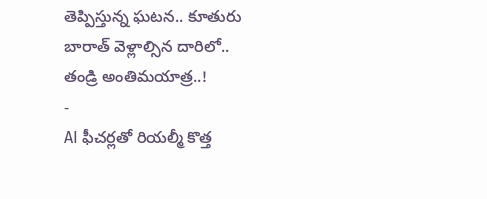తెప్పిస్తున్న ఘటన.. కూతురు బారాత్ వెళ్లాల్సిన దారిలో.. తండ్రి అంతిమయాత్ర..!
-
AI ఫీచర్లతో రియల్మీ కొత్త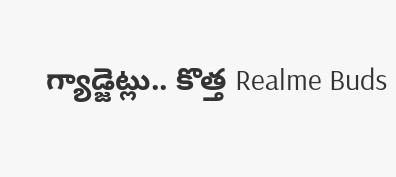గ్యాడ్జెట్లు.. కొత్త Realme Buds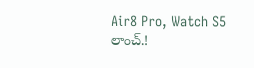Air8 Pro, Watch S5 లాంచ్.!